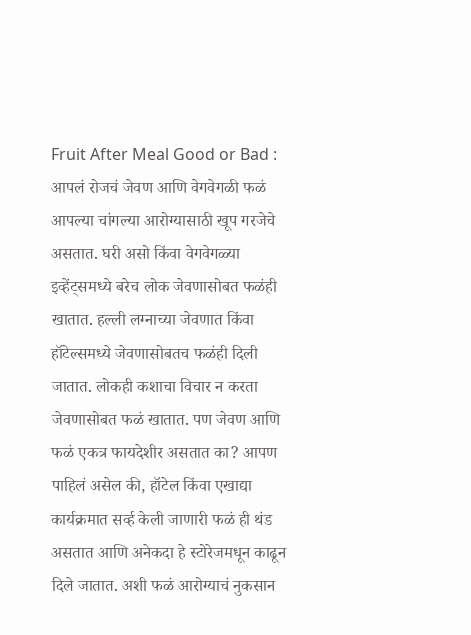Fruit After Meal Good or Bad : आपलं रोजचं जेवण आणि वेगवेगळी फळं आपल्या चांगल्या आरोग्यासाठी खूप गरजेचे असतात. घरी असो किंवा वेगवेगळ्या इव्हेंट्समध्ये बरेच लोक जेवणासोबत फळंही खातात. हल्ली लग्नाच्या जेवणात किंवा हॉटेल्समध्ये जेवणासोबतच फळंही दिली जातात. लोकही कशाचा विचार न करता जेवणासोबत फळं खातात. पण जेवण आणि फळं एकत्र फायदेशीर असतात का? आपण पाहिलं असेल की, हॉटेल किंवा एखाद्या कार्यक्रमात सर्व्ह केली जाणारी फळं ही थंड असतात आणि अनेकदा हे स्टोरेजमधून काढून दिले जातात. अशी फळं आरोग्याचं नुकसान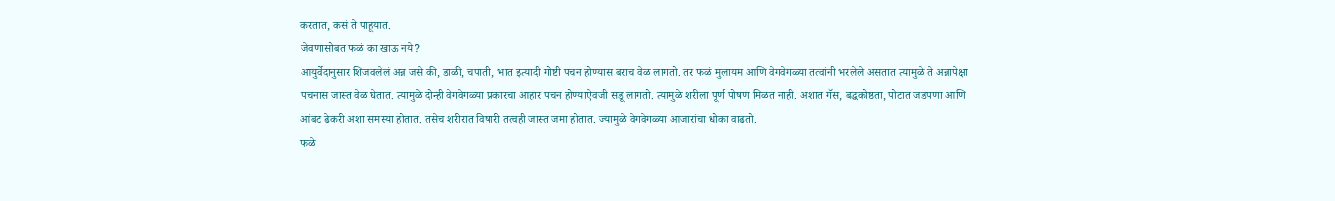करतात, कसं ते पाहूयात.
जेवणासोबत फळं का खाऊ नये?
आयुर्वेदानुसार शिजवलेलं अन्न जसे की, डाळी, चपाती, भात इत्यादी गोष्टी पचन होण्यास बराच वेळ लागतो. तर फळं मुलायम आणि वेगवेगळ्या तत्वांनी भरलेले असतात त्यामुळे ते अन्नापेक्षा पचनास जास्त वेळ घेतात. त्यामुळे दोन्ही वेगवेगळ्या प्रकारचा आहार पचन होण्याऐवजी सडू लागतो. त्यामुळे शरीला पूर्ण पोषण मिळत नाही. अशात गॅस, बद्धकोष्ठता, पोटात जडपणा आणि आंबट ढेकरी अशा समस्या होतात. तसेच शरीरात विषारी तत्वही जास्त जमा होतात. ज्यामुळे वेगवेगळ्या आजारांचा धोका वाढतो.
फळे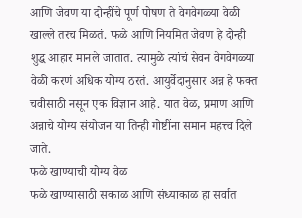आणि जेवण या दोन्हींचे पूर्ण पोषण ते वेगवेगळ्या वेळी खाल्ले तरच मिळतं. फळे आणि नियमित जेवण हे दोन्ही शुद्ध आहार मानले जातात. त्यामुळे त्यांचं सेवन वेगवेगळ्या वेळी करणं अधिक योग्य ठरतं. आयुर्वेदानुसार अन्न हे फक्त चवीसाठी नसून एक विज्ञान आहे. यात वेळ, प्रमाण आणि अन्नाचे योग्य संयोजन या तिन्ही गोष्टींना समान महत्त्व दिले जाते.
फळे खाण्याची योग्य वेळ
फळे खाण्यासाठी सकाळ आणि संध्याकाळ हा सर्वात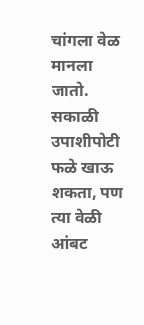चांगला वेळ मानला जातो. सकाळी उपाशीपोटी फळे खाऊ शकता, पण त्या वेळी आंबट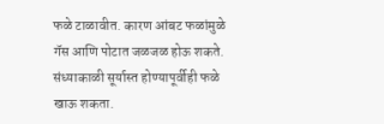फळे टाळावीत. कारण आंबट फळांमुळे गॅस आणि पोटात जळजळ होऊ शकते. संध्याकाळी सूर्यास्त होण्यापूर्वीही फळे खाऊ शकता.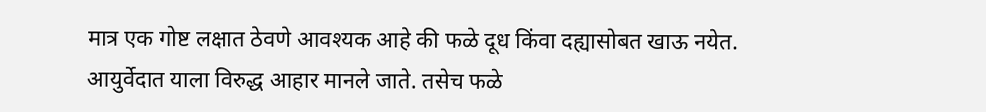मात्र एक गोष्ट लक्षात ठेवणे आवश्यक आहे की फळे दूध किंवा दह्यासोबत खाऊ नयेत. आयुर्वेदात याला विरुद्ध आहार मानले जाते. तसेच फळे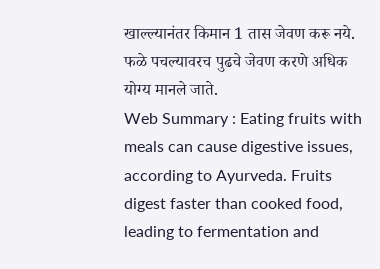खाल्ल्यानंतर किमान 1 तास जेवण करू नये. फळे पचल्यावरच पुढचे जेवण करणे अधिक योग्य मानले जाते.
Web Summary : Eating fruits with meals can cause digestive issues, according to Ayurveda. Fruits digest faster than cooked food, leading to fermentation and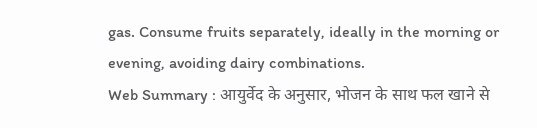gas. Consume fruits separately, ideally in the morning or evening, avoiding dairy combinations.
Web Summary : आयुर्वेद के अनुसार, भोजन के साथ फल खाने से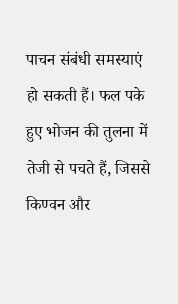पाचन संबंधी समस्याएं हो सकती हैं। फल पके हुए भोजन की तुलना में तेजी से पचते हैं, जिससे किण्वन और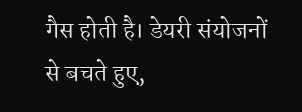गैस होती है। डेयरी संयोजनों से बचते हुए,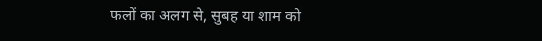फलों का अलग से, सुबह या शाम को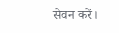सेवन करें।